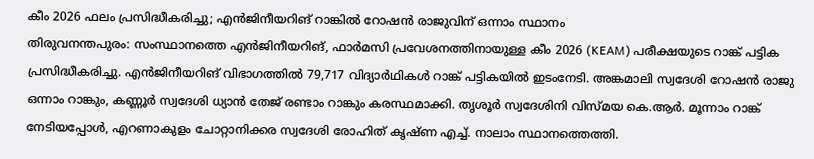കീം 2026 ഫലം പ്രസിദ്ധീകരിച്ചു; എൻജിനീയറിങ് റാങ്കിൽ റോഷൻ രാജുവിന് ഒന്നാം സ്ഥാനം
തിരുവനന്തപുരം: സംസ്ഥാനത്തെ എൻജിനീയറിങ്, ഫാർമസി പ്രവേശനത്തിനായുള്ള കീം 2026 (KEAM) പരീക്ഷയുടെ റാങ്ക് പട്ടിക പ്രസിദ്ധീകരിച്ചു. എൻജിനീയറിങ് വിഭാഗത്തിൽ 79,717 വിദ്യാർഥികൾ റാങ്ക് പട്ടികയിൽ ഇടംനേടി. അങ്കമാലി സ്വദേശി റോഷൻ രാജു ഒന്നാം റാങ്കും, കണ്ണൂർ സ്വദേശി ധ്യാൻ തേജ് രണ്ടാം റാങ്കും കരസ്ഥമാക്കി. തൃശൂർ സ്വദേശിനി വിസ്മയ കെ.ആർ. മൂന്നാം റാങ്ക് നേടിയപ്പോൾ, എറണാകുളം ചോറ്റാനിക്കര സ്വദേശി രോഹിത് കൃഷ്ണ എച്ച്. നാലാം സ്ഥാനത്തെത്തി.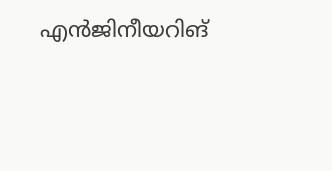എൻജിനീയറിങ്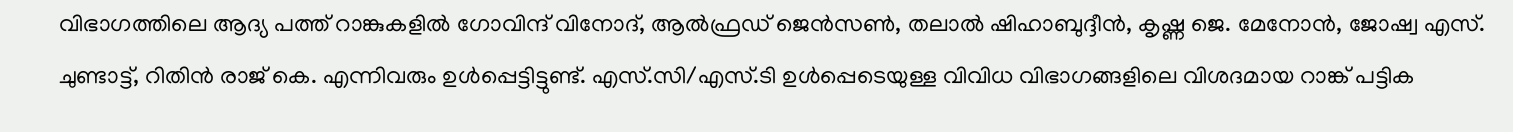വിഭാഗത്തിലെ ആദ്യ പത്ത് റാങ്കുകളിൽ ഗോവിന്ദ് വിനോദ്, ആൽഫ്രഡ് ജെൻസൺ, തലാൽ ഷിഹാബുദ്ദീൻ, കൃഷ്ണ ജെ. മേനോൻ, ജോഷ്വ എസ്. ചുണ്ടാട്ട്, റിതിൻ രാജ് കെ. എന്നിവരും ഉൾപ്പെട്ടിട്ടുണ്ട്. എസ്.സി/എസ്.ടി ഉൾപ്പെടെയുള്ള വിവിധ വിഭാഗങ്ങളിലെ വിശദമായ റാങ്ക് പട്ടിക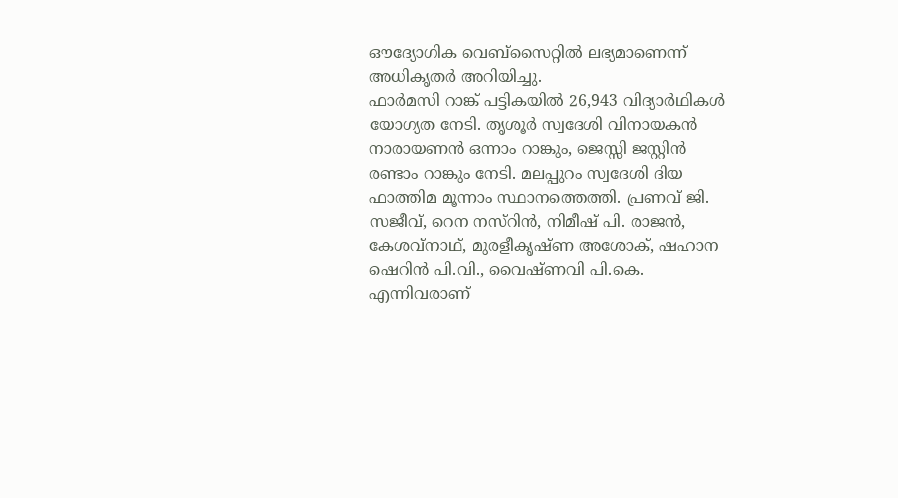ഔദ്യോഗിക വെബ്സൈറ്റിൽ ലഭ്യമാണെന്ന് അധികൃതർ അറിയിച്ചു.
ഫാർമസി റാങ്ക് പട്ടികയിൽ 26,943 വിദ്യാർഥികൾ യോഗ്യത നേടി. തൃശൂർ സ്വദേശി വിനായകൻ നാരായണൻ ഒന്നാം റാങ്കും, ജെസ്സി ജസ്റ്റിൻ രണ്ടാം റാങ്കും നേടി. മലപ്പുറം സ്വദേശി ദിയ ഫാത്തിമ മൂന്നാം സ്ഥാനത്തെത്തി. പ്രണവ് ജി. സജീവ്, റെന നസ്റിൻ, നിമീഷ് പി. രാജൻ, കേശവ്നാഥ്, മുരളീകൃഷ്ണ അശോക്, ഷഹാന ഷെറിൻ പി.വി., വൈഷ്ണവി പി.കെ. എന്നിവരാണ്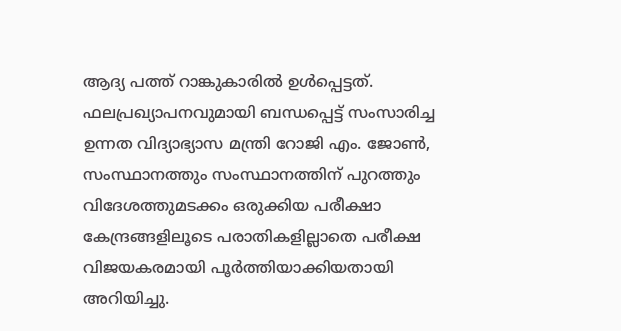ആദ്യ പത്ത് റാങ്കുകാരിൽ ഉൾപ്പെട്ടത്.
ഫലപ്രഖ്യാപനവുമായി ബന്ധപ്പെട്ട് സംസാരിച്ച ഉന്നത വിദ്യാഭ്യാസ മന്ത്രി റോജി എം. ജോൺ, സംസ്ഥാനത്തും സംസ്ഥാനത്തിന് പുറത്തും വിദേശത്തുമടക്കം ഒരുക്കിയ പരീക്ഷാ കേന്ദ്രങ്ങളിലൂടെ പരാതികളില്ലാതെ പരീക്ഷ വിജയകരമായി പൂർത്തിയാക്കിയതായി അറിയിച്ചു.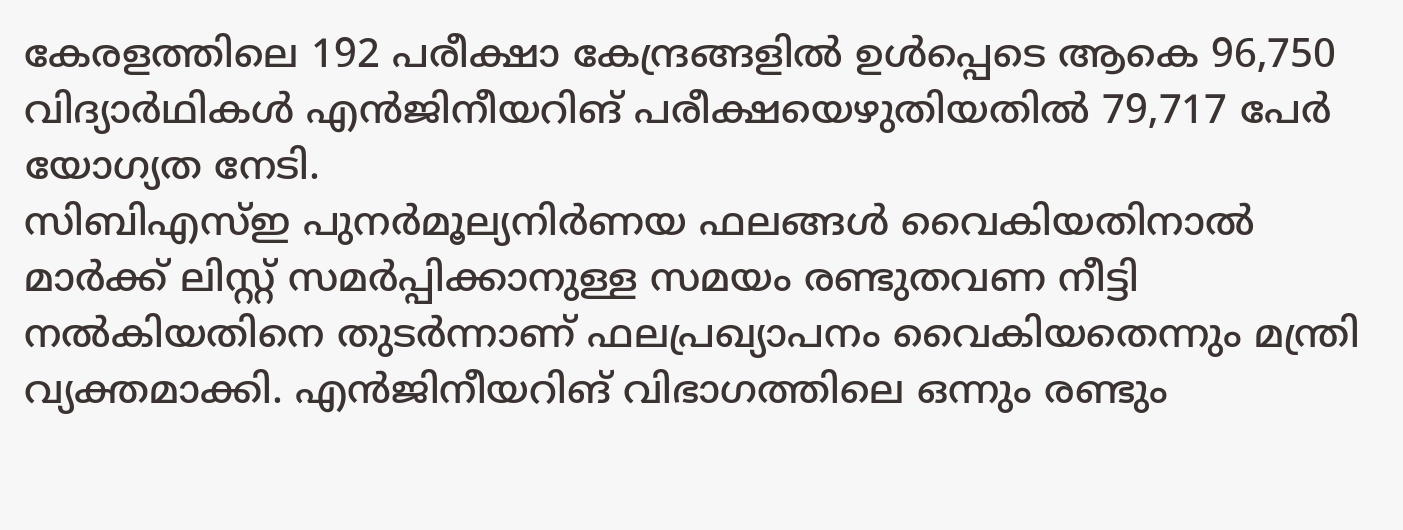കേരളത്തിലെ 192 പരീക്ഷാ കേന്ദ്രങ്ങളിൽ ഉൾപ്പെടെ ആകെ 96,750 വിദ്യാർഥികൾ എൻജിനീയറിങ് പരീക്ഷയെഴുതിയതിൽ 79,717 പേർ യോഗ്യത നേടി.
സിബിഎസ്ഇ പുനർമൂല്യനിർണയ ഫലങ്ങൾ വൈകിയതിനാൽ മാർക്ക് ലിസ്റ്റ് സമർപ്പിക്കാനുള്ള സമയം രണ്ടുതവണ നീട്ടി നൽകിയതിനെ തുടർന്നാണ് ഫലപ്രഖ്യാപനം വൈകിയതെന്നും മന്ത്രി വ്യക്തമാക്കി. എൻജിനീയറിങ് വിഭാഗത്തിലെ ഒന്നും രണ്ടും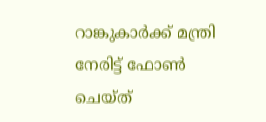റാങ്കുകാർക്ക് മന്ത്രി നേരിട്ട് ഫോൺ ചെയ്ത്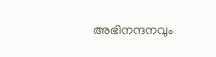അഭിനന്ദനവും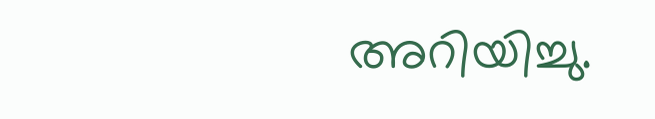അറിയിച്ചു.